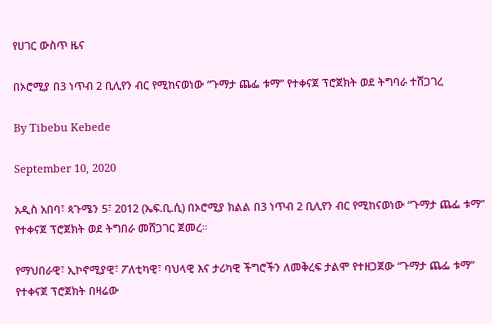የሀገር ውስጥ ዜና

በኦሮሚያ በ3 ነጥብ 2 ቢሊየን ብር የሚከናወነው “ጉማታ ጨፌ ቱማ” የተቀናጀ ፕሮጀክት ወደ ትግባራ ተሸጋገረ

By Tibebu Kebede

September 10, 2020

አዲስ አበባ፣ ጳጉሜን 5፣ 2012 (ኤፍ.ቢ.ሲ) በኦሮሚያ ክልል በ3 ነጥብ 2 ቢሊየን ብር የሚከናወነው “ጉማታ ጨፌ ቱማ” የተቀናጀ ፕሮጀክት ወደ ትግበራ መሸጋገር ጀመረ።

የማህበራዊ፣ ኢኮኖሚያዊ፣ ፖለቲካዊ፣ ባህላዊ እና ታሪካዊ ችግሮችን ለመቅረፍ ታልሞ የተዘጋጀው “ጉማታ ጨፌ ቱማ” የተቀናጀ ፕሮጀክት በዛሬው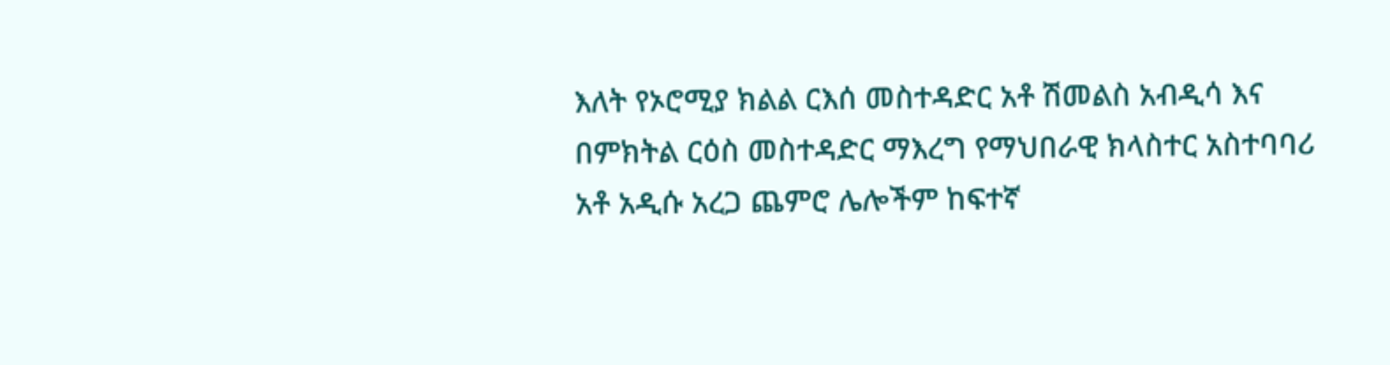እለት የኦሮሚያ ክልል ርእሰ መስተዳድር አቶ ሽመልስ አብዲሳ እና በምክትል ርዕስ መስተዳድር ማእረግ የማህበራዊ ክላስተር አስተባባሪ አቶ አዲሱ አረጋ ጨምሮ ሌሎችም ከፍተኛ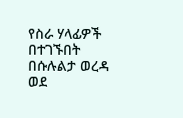የስራ ሃላፊዎች በተገኙበት በሱሉልታ ወረዳ ወደ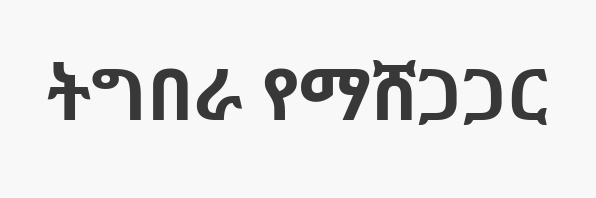ትግበራ የማሸጋጋር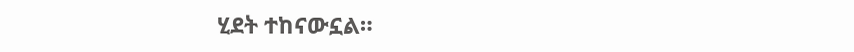ሂደት ተከናውኗል።